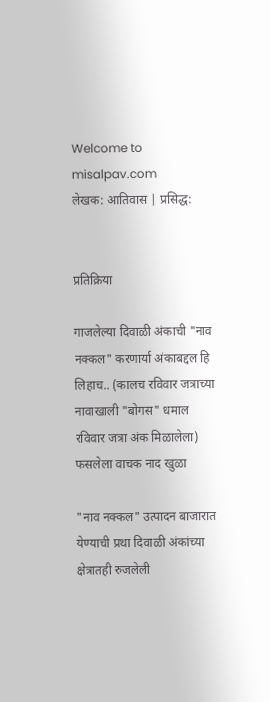Welcome to misalpav.com
लेखक: आतिवास | प्रसिद्ध:


प्रतिक्रिया

गाजलेल्या दिवाळी अंकाची "नाव नक्कल" करणार्या अंकाबद्दल हि लिहाच.. (कालच रविवार जत्राच्या नावाखाली "बोगस" धमाल रविवार जत्रा अंक मिळालेला) फसलेला वाचक नाद खुळा

"नाव नक्कल" उत्पादन बाजारात येण्याची प्रथा दिवाळी अंकांच्या क्षेत्रातही रुजलेली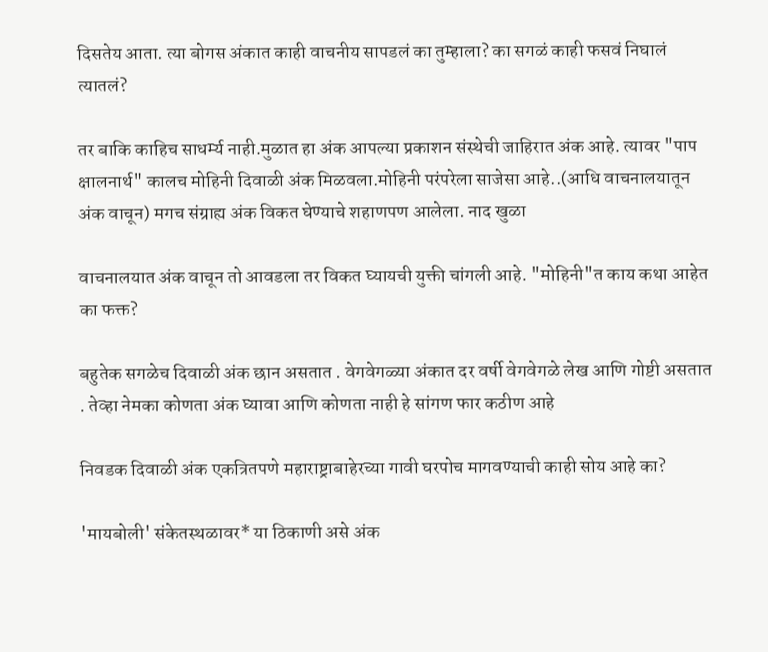दिसतेय आता. त्या बोगस अंकात काही वाचनीय सापडलं का तुम्हाला? का सगळं काही फसवं निघालं त्यातलं?

तर बाकि काहिच साधर्म्य नाही.मुळात हा अंक आपल्या प्रकाशन संस्थेची जाहिरात अंक आहे. त्यावर "पाप क्षालनार्थ" कालच मोहिनी दिवाळी अंक मिळवला.मोहिनी परंपरेला साजेसा आहे..(आधि वाचनालयातून अंक वाचून) मगच संग्राह्य अंक विकत घेण्याचे शहाणपण आलेला. नाद खुळा

वाचनालयात अंक वाचून तो आवडला तर विकत घ्यायची युक्ती चांगली आहे. "मोहिनी"त काय कथा आहेत का फक्त?

बहुतेक सगळेच दिवाळी अंक छान असतात . वेगवेगळ्या अंकात दर वर्षी वेगवेगळे लेख आणि गोष्टी असतात . तेव्हा नेमका कोणता अंक घ्यावा आणि कोणता नाही हे सांगण फार कठीण आहे

निवडक दिवाळी अंक एकत्रितपणे महाराष्ट्राबाहेरच्या गावी घरपोच मागवण्याची काही सोय आहे का?

'मायबोली' संकेतस्थळावर* या ठिकाणी असे अंक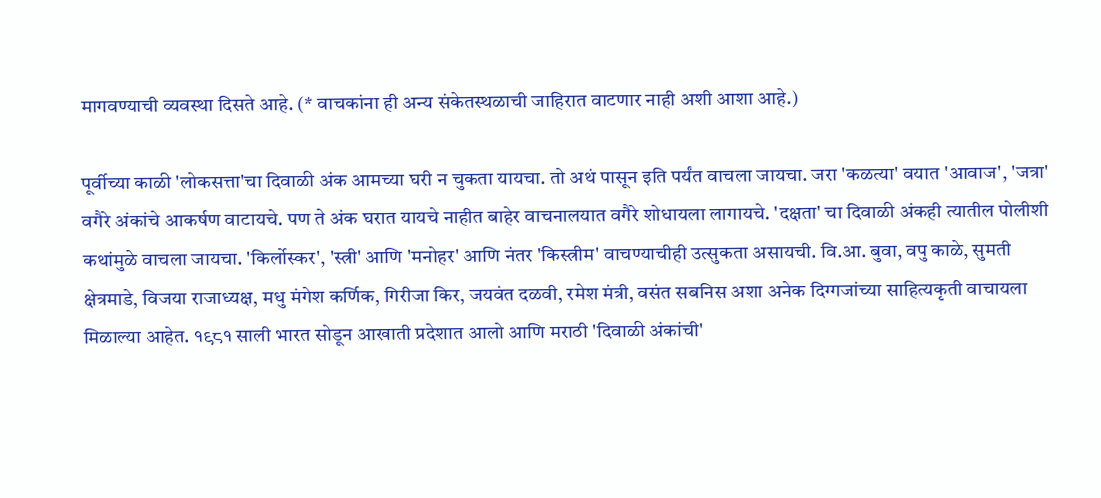मागवण्याची व्यवस्था दिसते आहे. (* वाचकांना ही अन्य संकेतस्थळाची जाहिरात वाटणार नाही अशी आशा आहे.)

पूर्वीच्या काळी 'लोकसत्ता'चा दिवाळी अंक आमच्या घरी न चुकता यायचा. तो अथं पासून इति पर्यंत वाचला जायचा. जरा 'कळत्या' वयात 'आवाज', 'जत्रा' वगैरे अंकांचे आकर्षण वाटायचे. पण ते अंक घरात यायचे नाहीत बाहेर वाचनालयात वगैरे शोधायला लागायचे. 'दक्षता' चा दिवाळी अंकही त्यातील पोलीशी कथांमुळे वाचला जायचा. 'किर्लोस्कर', 'स्त्री' आणि 'मनोहर' आणि नंतर 'किस्त्रीम' वाचण्याचीही उत्सुकता असायची. वि.आ. बुवा, वपु काळे, सुमती क्षेत्रमाडे, विजया राजाध्यक्ष, मधु मंगेश कर्णिक, गिरीजा किर, जयवंत दळवी, रमेश मंत्री, वसंत सबनिस अशा अनेक दिग्गजांच्या साहित्यकृती वाचायला मिळाल्या आहेत. १९८१ साली भारत सोडून आखाती प्रदेशात आलो आणि मराठी 'दिवाळी अंकांची'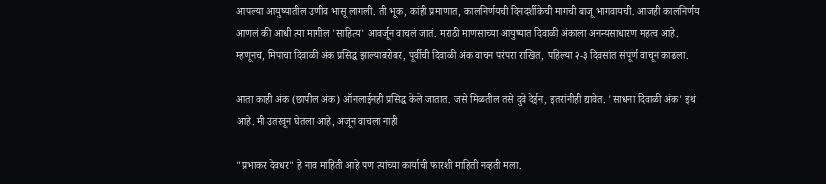आपल्या आयुष्यातील उणीव भासू लागली. ती भूक, कांही प्रमाणात, कालनिर्णयची दिनदर्शीकेची मागची बाजू भागवायची. आजही कालनिर्णय आणलं की आधी त्या मागील 'साहित्य' आवर्जून वाचलं जातं. मराठी माणसाच्या आयुष्यात दिवाळी अंकाला अनन्यसाधारण महत्व आहे. म्हणूनच, मिपाचा दिवाळी अंक प्रसिद्ध झाल्याबरोबर, पूर्वीची दिवाळी अंक वाचन परंपरा राखित, पहिल्या २-३ दिवसांत संपूर्ण वाचून काढला.

आता काही अंक (छापील अंक) ऑनलाईनही प्रसिद्ध केले जातात. जसे मिळतील तसे दुवे देईन, इतरांनीही द्यावेत. 'साधना दिवाळी अंक' इथं आहे. मी उतरवून घेतला आहे, अजून वाचला नाही

"प्रभाकर देवधर" हे नाव माहिती आहे पण त्यांच्या कार्याची फारशी माहिती नव्हती मला.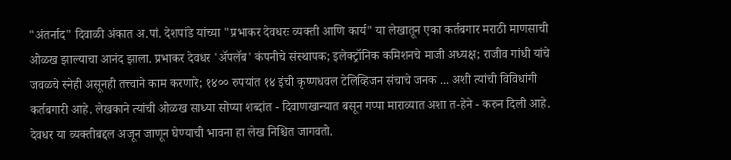"अंतर्नाद" दिवाळी अंकात अ.पां. देशपांडे यांच्या "प्रभाकर देवधरः व्यक्ती आणि कार्य" या लेखातून एका कर्तबगार मराठी माणसाची ओळख झाल्याचा आनंद झाला. प्रभाकर देवधर 'अ‍ॅपलॅब' कंपनीचे संस्थापक; इलेक्ट्रॉनिक कमिशनचे माजी अध्यक्ष; राजीव गांधी यांचे जवळचे स्नेही असूनही तत्त्वाने काम करणारे; १४०० रुपयांत १४ इंची कृष्णधवल टेलिव्हिजन संचाचे जनक ... अशी त्यांची विविधांगी कर्तबगारी आहे. लेखकाने त्यांची ओळख साध्या सोप्या शब्दांत - दिवाणखान्यात बसून गप्पा माराव्यात अशा त-हेने - करुन दिली आहे. देवधर या व्यक्तीबद्दल अजून जाणून घेण्याची भावना हा लेख निश्चित जागवतो.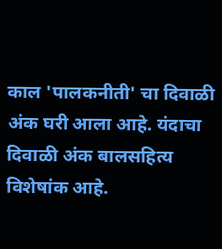काल 'पालकनीती' चा दिवाळी अंक घरी आला आहे. यंदाचा दिवाळी अंक बालसहित्य विशेषांक आहे.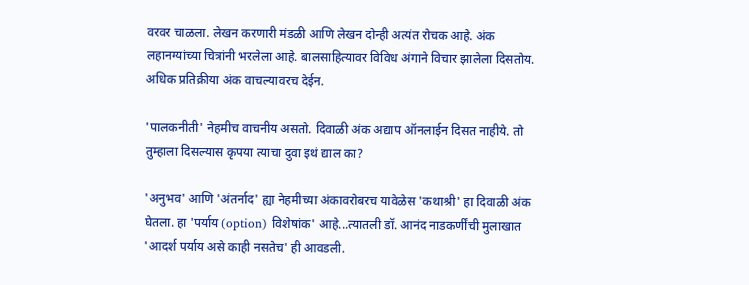वरवर चाळला. लेखन करणारी मंडळी आणि लेखन दोन्ही अत्यंत रोचक आहे. अंक लहानग्यांच्या चित्रांनी भरलेला आहे. बालसाहित्यावर विविध अंगाने विचार झालेला दिसतोय. अधिक प्रतिक्रीया अंक वाचल्यावरच देईन.

'पालकनीती' नेहमीच वाचनीय असतो. दिवाळी अंक अद्याप ऑनलाईन दिसत नाहीये. तो तुम्हाला दिसल्यास कृपया त्याचा दुवा इथं द्याल का?

'अनुभव' आणि 'अंतर्नाद' ह्या नेहमीच्या अंकावरोबरच यावेळेस 'कथाश्री' हा दिवाळी अंक घेतला. हा 'पर्याय (option) विशेषांक' आहे...त्यातली डॉ. आनंद नाडकर्णींची मुलाखात 'आदर्श पर्याय असे काही नसतेच' ही आवडली.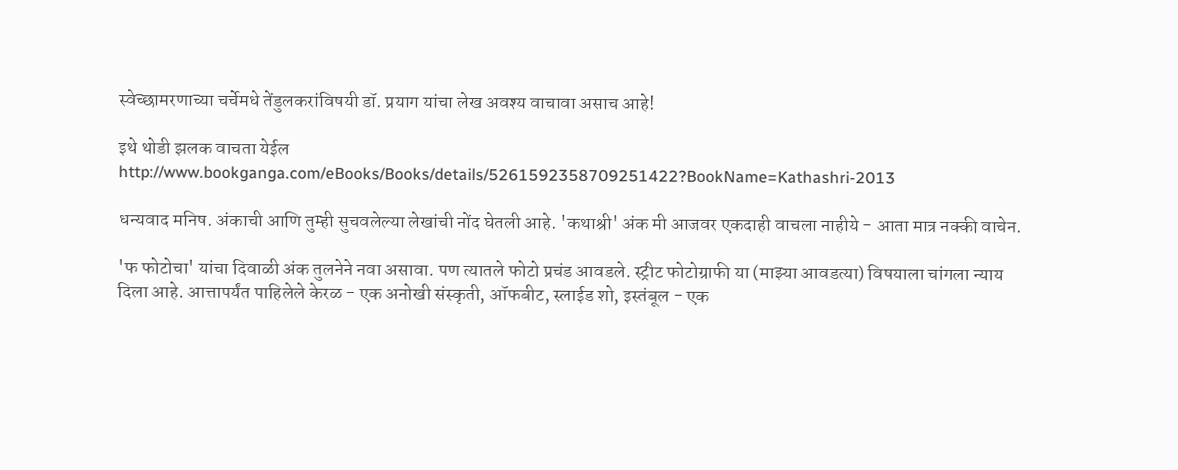स्वेच्छामरणाच्या चर्चेमधे तेंडुलकरांविषयी डॉ. प्रयाग यांचा लेख अवश्य वाचावा असाच आहे!

इथे थोडी झलक वाचता येईल http://www.bookganga.com/eBooks/Books/details/5261592358709251422?BookName=Kathashri-2013

धन्यवाद मनिष. अंकाची आणि तुम्ही सुचवलेल्या लेखांची नोंद घेतली आहे. 'कथाश्री' अंक मी आजवर एकदाही वाचला नाहीये - आता मात्र नक्की वाचेन.

'फ फोटोचा' यांचा दिवाळी अंक तुलनेने नवा असावा. पण त्यातले फोटो प्रचंड आवडले. स्ट्रीट फोटोग्राफी या (माझ्या आवडत्या) विषयाला चांगला न्याय दिला आहे. आत्तापर्यंत पाहिलेले केरळ - एक अनोखी संस्कृती, ऑफबीट, स्लाईड शो, इस्तंबूल - एक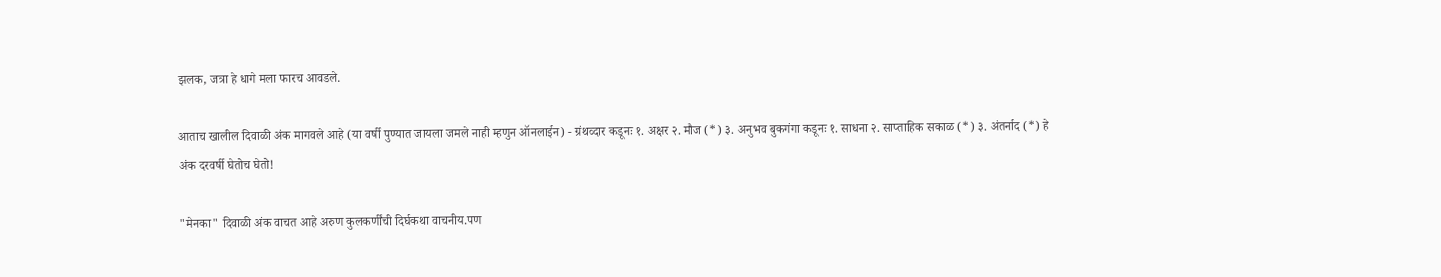झलक, जत्रा हे धागे मला फारच आवडले.

आताच खालील दिवाळी अंक मागवले आहे (या वर्षी पुण्यात जायला जमले नाही म्हणुन ऑनलाईन) - ग्रंथव्दार कडूनः १. अक्षर २. मौज (*) ३. अनुभव बुकगंगा कडूनः १. साधना २. साप्ताहिक सकाळ (*) ३. अंतर्नाद (*) हे अंक दरवर्षी घेतोच घेतो!

"मेनका" दिवाळी अंक वाचत आहे अरुण कुलकर्णींची दिर्घकथा वाचनीय.पण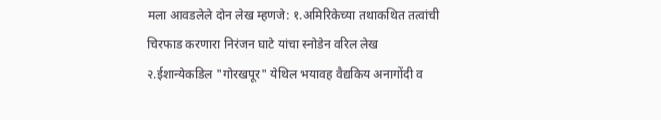मला आवडलेले दोन लेख म्हणजे: १.अमिरिकेच्या तथाकथित तत्वांची चिरफाड करणारा निरंजन घाटे यांचा स्नोडेन वरिल लेख २.ईशान्येकडिल "गोरखपूर" येथिल भयावह वैद्यकिय अनागोंदी व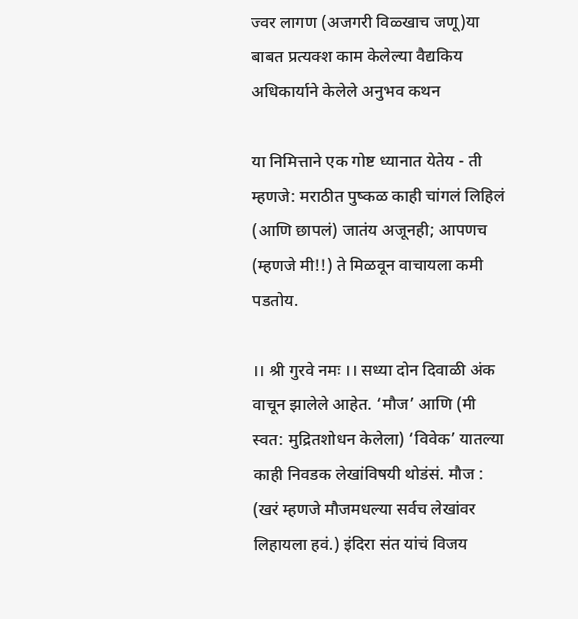ज्वर लागण (अजगरी विळ्खाच जणू)या बाबत प्रत्यक्श काम केलेल्या वैद्यकिय अधिकार्याने केलेले अनुभव कथन

या निमित्ताने एक गोष्ट ध्यानात येतेय - ती म्हणजे: मराठीत पुष्कळ काही चांगलं लिहिलं (आणि छापलं) जातंय अजूनही; आपणच (म्हणजे मी!!) ते मिळवून वाचायला कमी पडतोय.

।। श्री गुरवे नमः ।। सध्या दोन दिवाळी अंक वाचून झालेले आहेत. ‘मौज’ आणि (मी स्वत: मुद्रितशोधन केलेला) ‘विवेक’ यातल्या काही निवडक लेखांविषयी थोडंसं. मौज : (खरं म्हणजे मौजमधल्या सर्वच लेखांवर लिहायला हवं.) इंदिरा संत यांचं विजय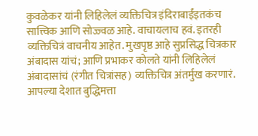कुवळेकर यांनी लिहिलेलं व्यक्तिचित्र इंदिराबाईंइतकंच सात्त्विक आणि सोज्ज्वळ आहे. वाचायलाच हवं. इतरही व्यक्तिचित्रं वाचनीय आहेत. मुखपृष्ठ आहे सुप्रसिद्ध चित्रकार अंबादास यांचं; आणि प्रभाकर कोलते यांनी लिहिलेलं अंबादासांचं (रंगीत चित्रांसह) व्यक्तिचित्र अंतर्मुख करणारं. आपल्या देशात बुद्धिमत्ता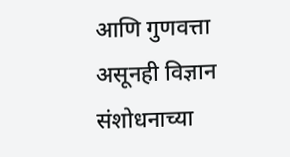आणि गुणवत्ता असूनही विज्ञान संशोधनाच्या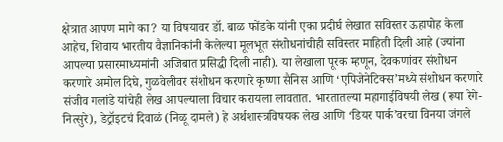क्षेत्रात आपण मागे का? या विषयावर डॉ. बाळ फोंडके यांनी एका प्रदीर्घ लेखात सविस्तर ऊहापोह केला आहेच, शिवाय भारतीय वैज्ञानिकांनी केलेल्या मूलभूत संशोधनांचीही सविस्तर माहिती दिली आहे (ज्यांना आपल्या प्रसारमाध्यमांनी अजिबात प्रसिद्धी दिली नाही). या लेखाला पूरक म्हणून, देवकणांवर संशोधन करणारे अमोल दिघे, गुळवेलीवर संशोधन करणारे कृष्णा सैनिस आणि ‘एपिजेनेटिक्स’मध्ये संशोधन करणारे संजीव गलांडे यांचेही लेख आपल्याला विचार करायला लावतात. भारतातल्या महागाईविषयी लेख (रूपा रेगे-नित्सुरे), डेट्रॉइटचं दिवाळं (निळू दामले) हे अर्थशास्त्रविषयक लेख आणि ‘डियर पार्क’वरचा विनया जंगले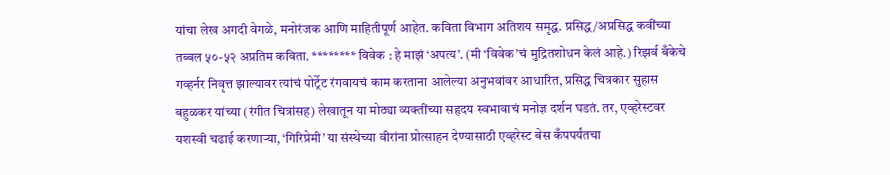यांचा लेख अगदी वेगळे, मनोरंजक आणि माहितीपूर्ण आहेत. कविता विभाग अतिशय समृद्ध. प्रसिद्ध/अप्रसिद्ध कवींच्या तब्बल ५०-५२ अप्रतिम कविता. ******** विवेक : हे माझं ‘अपत्य’. (मी ‘विवेक’चं मुद्रितशोधन केलं आहे.) रिझर्व बँकेचे गव्हर्नर निवृत्त झाल्यावर त्यांचं पोर्ट्रेट रंगवायचं काम करताना आलेल्या अनुभवांवर आधारित, प्रसिद्ध चित्रकार सुहास बहुळकर यांच्या (रंगीत चित्रांसह) लेखातून या मोठ्या व्यक्तींच्या सहृदय स्वभावाचं मनोज्ञ दर्शन घडतं. तर, एव्हरेस्टवर यशस्वी चढाई करणाऱ्या, ‘गिरिप्रेमी’ या संस्थेच्या वीरांना प्रोत्साहन देण्यासाठी एव्हरेस्ट बेस कँपपर्यंतचा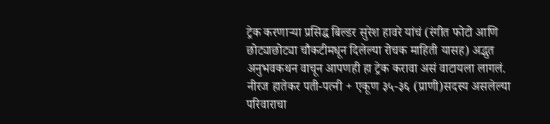ट्रेक करणाऱ्या प्रसिद्ध बिल्डर सुरेश हावरे यांचं (रंगीत फोटो आणि छोट्याछोट्या चौकटीमधून दिलेल्या रोचक माहिती यासह) अद्भुत अनुभवकथन वाचून आपणही हा ट्रेक करावा असं वाटायला लागलं. नीरज हातेकर पती-पत्नी + एकूण ३५-३६ (प्राणी)सदस्य असलेल्या परिवाराचा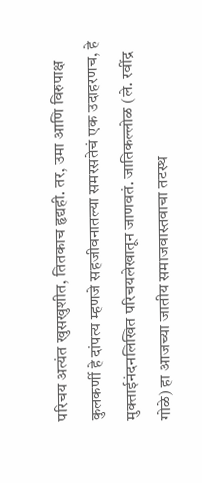परिचय अत्यंत खुसखुशीत, तितकाच हृद्यही. तर, उमा आणि विरुपाक्ष कुलकर्णी हे दांपत्य म्हणजे सहजीवनातल्या समरसतेचं एक उदाहरणच, हे मुक्ताईनंदनलिखित परिचयलेखातून जाणवतं. जातिकल्लोळ (ले. रवींद्र गोळे) हा आजच्या जातीय समाजवास्तवाचा तटस्थ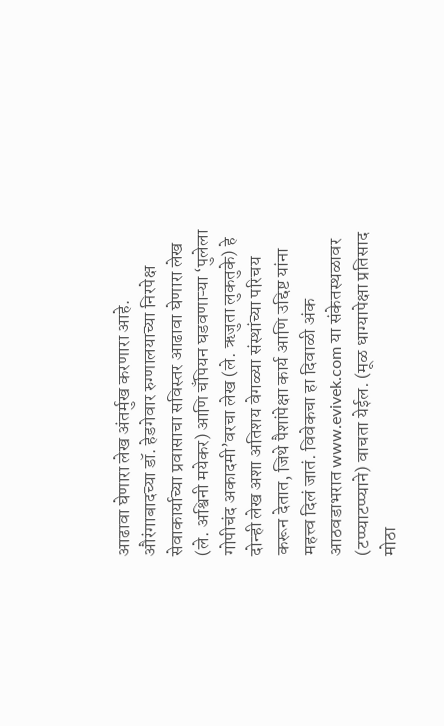आढावा घेणारा लेख अंतर्मुख करणारा आहे. औरंगाबादच्या डॉ. हेडगेवार रुग्णालयाच्या निरपेक्ष सेवाकार्याच्या प्रवासाचा सविस्तर आढावा घेणारा लेख (ले. अश्विनी मयेकर) आणि चँपियन घडवणाऱ्या ‘पुलेला गोपीचंद अकादमी’वरचा लेख (ले. ऋजुता लुकतुके) हे दोन्ही लेख अशा अतिशय वेगळ्या संस्थांच्या परिचय करून देतात, जिथे पैशांपेक्षा कार्य आणि उद्दिष्ट यांना महत्त्व दिलं जातं. विवेकचा हा दिवाळी अंक आठवडाभरात www.evivek.com या संकेतस्थळावर (टप्प्याटप्प्याने) वाचता येईल. (मूळ धाग्यापेक्षा प्रतिसाद मोठा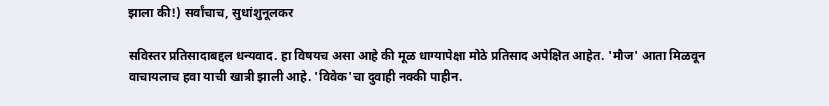झाला की!) सर्वांचाच, सुधांशुनूलकर

सविस्तर प्रतिसादाबद्दल धन्यवाद. हा विषयच असा आहे की मूळ धाग्यापेक्षा मोठे प्रतिसाद अपेक्षित आहेत. 'मौज' आता मिळवून वाचायलाच हवा याची खात्री झाली आहे. 'विवेक'चा दुवाही नक्की पाहीन.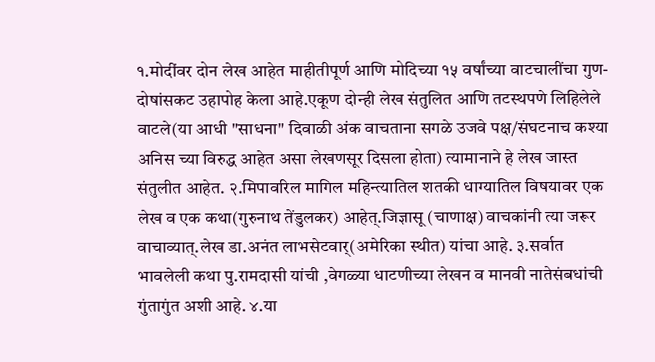१.मोदींवर दोन लेख आहेत माहीतीपूर्ण आणि मोदिच्या १५ वर्षांच्या वाटचालींचा गुण-दोषांसकट उहापोह केला आहे.एकूण दोन्ही लेख संतुलित आणि तटस्थपणे लिहिलेले वाटले(या आधी "साधना" दिवाळी अंक वाचताना सगळे उजवे पक्ष/संघटनाच कश्या अनिस च्या विरुद्ध आहेत असा लेखणसूर दिसला होता) त्यामानाने हे लेख जास्त संतुलीत आहेत. २.मिपावरिल मागिल महिन्त्यातिल शतकी धाग्यातिल विषयावर एक लेख व एक कथा(गुरुनाथ तेंडुलकर) आहेत्.जिज्ञासू (चाणाक्ष) वाचकांनी त्या जरूर वाचाव्यात्.लेख डा.अनंत लाभसेटवार्(अमेरिका स्थीत) यांचा आहे. ३.सर्वात भावलेली कथा पु.रामदासी यांची ,वेगळ्या धाटणीच्या लेखन व मानवी नातेसंबधांची गुंतागुंत अशी आहे. ४.या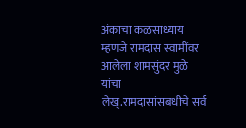अंकाचा कळसाध्याय म्हणजे रामदास स्वामींवर आलेला शामसुंदर मुळे यांचा लेख्.रामदासांसबधीचे सर्व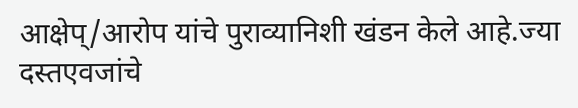आक्षेप्/आरोप यांचे पुराव्यानिशी खंडन केले आहे.ज्या दस्तएवजांचे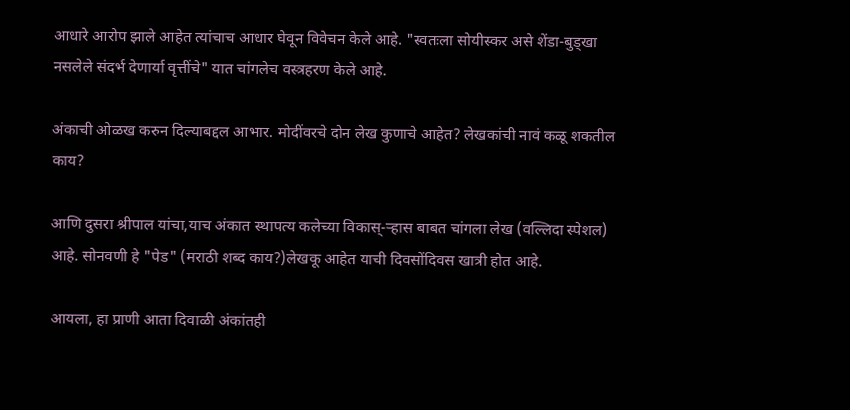आधारे आरोप झाले आहेत त्यांचाच आधार घेवून विवेचन केले आहे. "स्वतःला सोयीस्कर असे शेंडा-बुड्खा नसलेले संदर्भ देणार्या वृत्तींचे" यात चांगलेच वस्त्रहरण केले आहे.

अंकाची ओळख करुन दिल्याबद्दल आभार. मोदींवरचे दोन लेख कुणाचे आहेत? लेखकांची नावं कळू शकतील काय?

आणि दुसरा श्रीपाल यांचा,याच अंकात स्थापत्य कलेच्या विकास्-र्‍हास बाबत चांगला लेख (वल्लिदा स्पेशल) आहे. सोनवणी हे "पेड" (मराठी शब्द काय?)लेखकू आहेत याची दिवसोंदिवस खात्री होत आहे.

आयला, हा प्राणी आता दिवाळी अंकांतही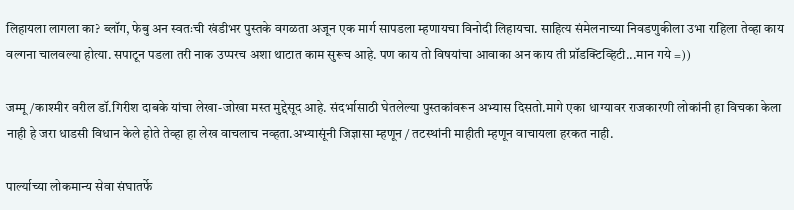लिहायला लागला का? ब्लॉग, फेबु अन स्वतःची खंडीभर पुस्तके वगळता अजून एक मार्ग सापडला म्हणायचा विनोदी लिहायचा. साहित्य संमेलनाच्या निवडणुकीला उभा राहिला तेव्हा काय वल्गना चालवल्या होत्या. सपाटून पडला तरी नाक उप्परच अशा थाटात काम सुरूच आहे. पण काय तो विषयांचा आवाका अन काय ती प्रॉडक्टिव्हिटी...मान गये =))

जम्मू/काश्मीर वरील डॉ.गिरीश दाबके यांचा लेखा-जोखा मस्त मुद्देसूद आहे. संदर्भासाठी घेतलेल्या पुस्तकांवरून अभ्यास दिसतो.मागे एका धाग्यावर राजकारणी लोकांनी हा विचका केला नाही हे जरा धाडसी विधान केले होते तेव्हा हा लेख वाचलाच नव्हता.अभ्यासूंनी जिज्ञासा म्हणून / तटस्थांनी माहीती म्हणून वाचायला हरकत नाही.

पार्ल्याच्या लोकमान्य सेवा संघातर्फे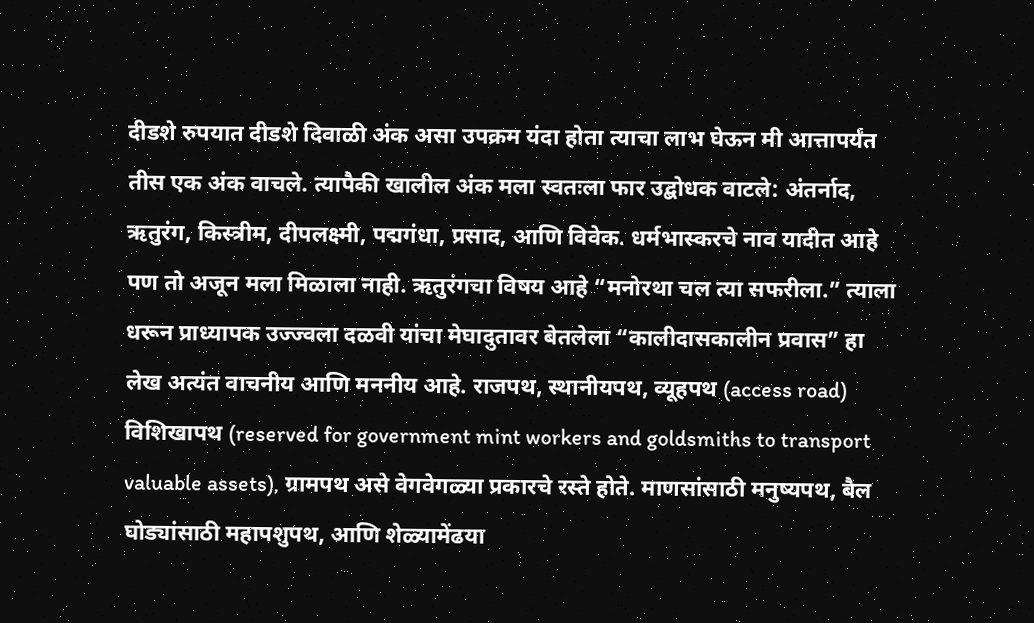दीडशे रुपयात दीडशे दिवाळी अंक असा उपक्रम यंदा होता त्याचा लाभ घेऊन मी आत्तापर्यंत तीस एक अंक वाचले. त्यापैकी खालील अंक मला स्वतःला फार उद्बोधक वाटले: अंतर्नाद, ऋतुरंग, किस्त्रीम, दीपलक्ष्मी, पद्मगंधा, प्रसाद, आणि विवेक. धर्मभास्करचे नाव यादीत आहे पण तो अजून मला मिळाला नाही. ऋतुरंगचा विषय आहे “मनोरथा चल त्या सफरीला.” त्याला धरून प्राध्यापक उज्ज्वला दळवी यांचा मेघादुतावर बेतलेला “कालीदासकालीन प्रवास” हा लेख अत्यंत वाचनीय आणि मननीय आहे. राजपथ, स्थानीयपथ, व्यूहपथ (access road) विशिखापथ (reserved for government mint workers and goldsmiths to transport valuable assets), ग्रामपथ असे वेगवेगळ्या प्रकारचे रस्ते होते. माणसांसाठी मनुष्यपथ, बैल घोड्यांसाठी महापशुपथ, आणि शेळ्यामेंढया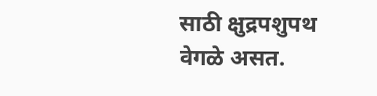साठी क्षुद्रपशुपथ वेगळे असत.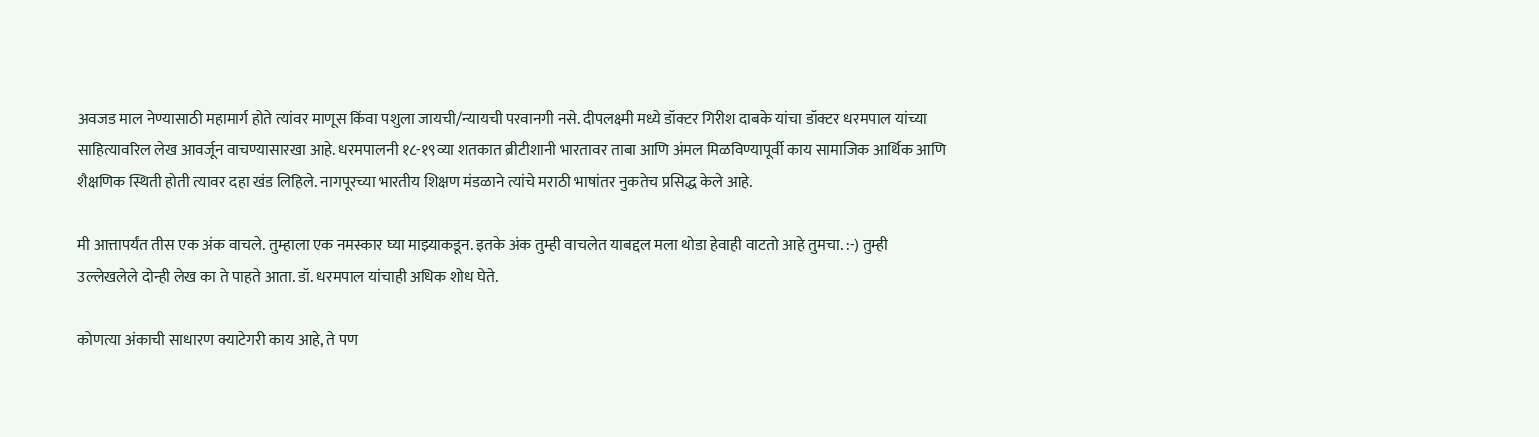अवजड माल नेण्यासाठी महामार्ग होते त्यांवर माणूस किंवा पशुला जायची/न्यायची परवानगी नसे. दीपलक्ष्मी मध्ये डॉक्टर गिरीश दाबके यांचा डॉक्टर धरमपाल यांच्या साहित्यावरिल लेख आवर्जून वाचण्यासारखा आहे. धरमपालनी १८-१९व्या शतकात ब्रीटीशानी भारतावर ताबा आणि अंमल मिळविण्यापूर्वी काय सामाजिक आर्थिक आणि शैक्षणिक स्थिती होती त्यावर दहा खंड लिहिले. नागपूरच्या भारतीय शिक्षण मंडळाने त्यांचे मराठी भाषांतर नुकतेच प्रसिद्ध केले आहे.

मी आत्तापर्यंत तीस एक अंक वाचले. तुम्हाला एक नमस्कार घ्या माझ्याकडून. इतके अंक तुम्ही वाचलेत याबद्दल मला थोडा हेवाही वाटतो आहे तुमचा. :-) तुम्ही उल्लेखलेले दोन्ही लेख का ते पाहते आता. डॉ. धरमपाल यांचाही अधिक शोध घेते.

कोणत्या अंकाची साधारण क्याटेगरी काय आहे, ते पण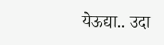येऊद्या.. उदा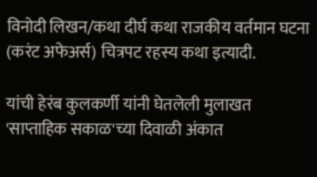विनोदी लिखन/कथा दीर्घ कथा राजकीय वर्तमान घटना (करंट अफेअर्स) चित्रपट रहस्य कथा इत्यादी.

यांची हेरंब कुलकर्णी यांनी घेतलेली मुलाखत 'साप्ताहिक सकाळ'च्या दिवाळी अंकात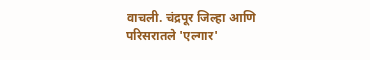वाचली. चंद्रपूर जिल्हा आणि परिसरातले 'एल्गार'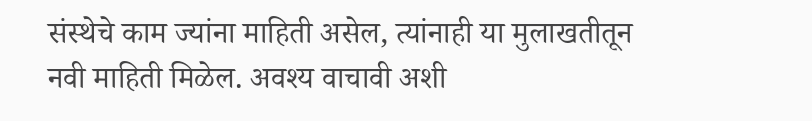संस्थेचे काम ज्यांना माहिती असेल, त्यांनाही या मुलाखतीतून नवी माहिती मिळेल. अवश्य वाचावी अशी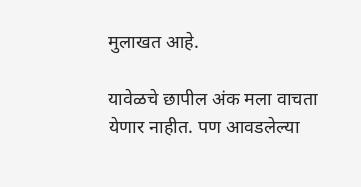मुलाखत आहे.

यावेळचे छापील अंक मला वाचता येणार नाहीत. पण आवडलेल्या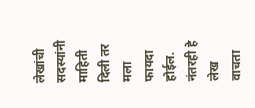लेखांची सदस्यांनी माहिती दिली तर मला फायदा होईल. नंतरही हे लेख वाचता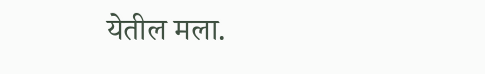येतील मला.